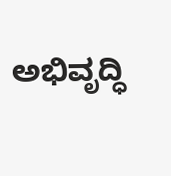ಅಭಿವೃದ್ಧಿ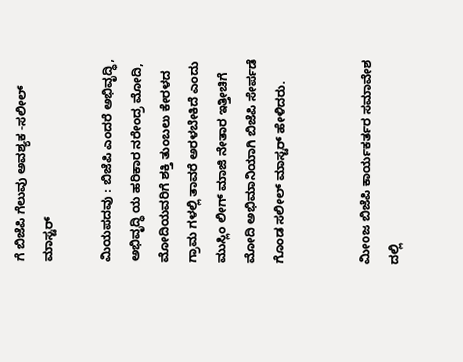ಗೆ ಬಿಜೆಪಿ ಗೆಲುವು ಅವಶ್ಯಕ -ಸಲೀಲ್ ಮಾಸ್ಟರ್

ಮಿಯಪದವು : ಬಿಜೆಪಿ ಎಂದರೆ ಅಭಿವೃದ್ಧಿ, ಅಭಿವೃದ್ಧಿ ಯ ಹರಿಕಾರ ನರೇಂದ್ರ ಮೋದಿ, ಮೋದಿಯವರಿಗೆ ಶಕ್ತಿ ತುಂಬಲು ಕೇರಳದ ಗ್ರಾಮ ಗಳಲ್ಲಿ ತಾವರೆ ಅರಳಬೇಕಿದೆ ಎಂದು ಮುಸ್ಲಿಂ ಲೀಗ್ ಮಾಜಿ ನೇತಾರ ಇತ್ತೀಚಿಗೆ ಮೋದಿ ಅಭಿಮಾನಿಯಾಗಿ ಬಿಜೆಪಿ ಸೇರ್ಪಡೆ ಗೊಂಡ ಸಲೀಲ್ ಮಾಸ್ಟರ್ ಹೇಳಿದರು.


ಮೀoಜ ಬಿಜೆಪಿ ಕಾರ್ಯಕರ್ತರ ಸಮಾವೇಶ ದಲ್ಲಿ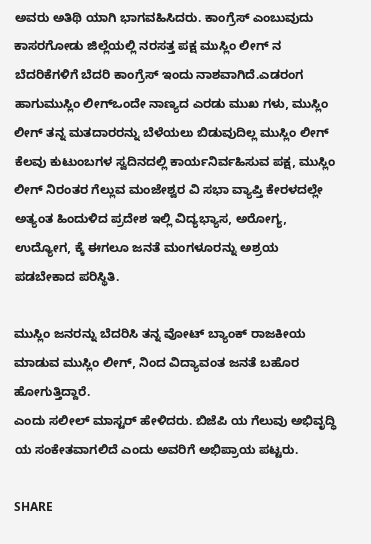ಅವರು ಅತಿಥಿ ಯಾಗಿ ಭಾಗವಹಿಸಿದರು. ಕಾಂಗ್ರೆಸ್ ಎಂಬುವುದು ಕಾಸರಗೋಡು ಜಿಲ್ಲೆಯಲ್ಲಿ ನರಸತ್ತ ಪಕ್ಷ ಮುಸ್ಲಿಂ ಲೀಗ್ ನ ಬೆದರಿಕೆಗಳಿಗೆ ಬೆದರಿ ಕಾಂಗ್ರೆಸ್ ಇಂದು ನಾಶವಾಗಿದೆ.ಎಡರಂಗ ಹಾಗುಮುಸ್ಲಿಂ ಲೀಗ್ಒಂದೇ ನಾಣ್ಯದ ಎರಡು ಮುಖ ಗಳು, ಮುಸ್ಲಿಂ ಲೀಗ್ ತನ್ನ ಮತದಾರರನ್ನು ಬೆಳೆಯಲು ಬಿಡುವುದಿಲ್ಲ ಮುಸ್ಲಿಂ ಲೀಗ್ ಕೆಲವು ಕುಟುಂಬಗಳ ಸ್ವದಿನದಲ್ಲಿ ಕಾರ್ಯನಿರ್ವಹಿಸುವ ಪಕ್ಷ, ಮುಸ್ಲಿಂ ಲೀಗ್ ನಿರಂತರ ಗೆಲ್ಲುವ ಮಂಜೇಶ್ವರ ವಿ ಸಭಾ ವ್ಯಾಪ್ತಿ ಕೇರಳದಲ್ಲೇ ಅತ್ಯಂತ ಹಿಂದುಳಿದ ಪ್ರದೇಶ ಇಲ್ಲಿ ವಿದ್ಯಭ್ಯಾಸ, ಅರೋಗ್ಯ, ಉದ್ಯೋಗ, ಕ್ಕೆ ಈಗಲೂ ಜನತೆ ಮಂಗಳೂರನ್ನು ಅಶ್ರಯ ಪಡಬೇಕಾದ ಪರಿಸ್ಥಿತಿ.

ಮುಸ್ಲಿಂ ಜನರನ್ನು ಬೆದರಿಸಿ ತನ್ನ ವೋಟ್ ಬ್ಯಾಂಕ್ ರಾಜಕೀಯ ಮಾಡುವ ಮುಸ್ಲಿಂ ಲೀಗ್, ನಿಂದ ವಿದ್ಯಾವಂತ ಜನತೆ ಬಹೊರ ಹೋಗುತ್ತಿದ್ದಾರೆ.
ಎಂದು ಸಲೀಲ್ ಮಾಸ್ಟರ್ ಹೇಳಿದರು. ಬಿಜೆಪಿ ಯ ಗೆಲುವು ಅಭಿವೃದ್ಧಿ ಯ ಸಂಕೇತವಾಗಲಿದೆ ಎಂದು ಅವರಿಗೆ ಅಭಿಪ್ರಾಯ ಪಟ್ಟರು.

SHARE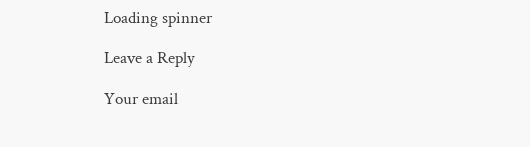Loading spinner

Leave a Reply

Your email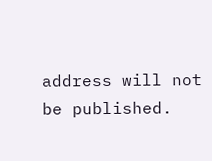address will not be published.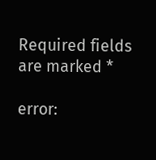Required fields are marked *

error: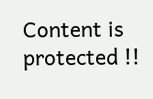Content is protected !!